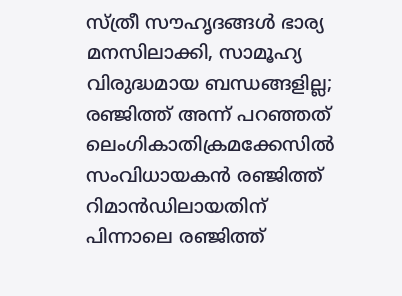സ്ത്രീ സൗഹൃദങ്ങൾ ഭാര്യ മനസിലാക്കി, സാമൂഹ്യ വിരുദ്ധമായ ബന്ധങ്ങളില്ല; രഞ്ജിത്ത് അന്ന് പറഞ്ഞത്
ലെംഗികാതിക്രമക്കേസിൽ സംവിധായകൻ രഞ്ജിത്ത് റിമാൻഡിലായതിന് പിന്നാലെ രഞ്ജിത്ത്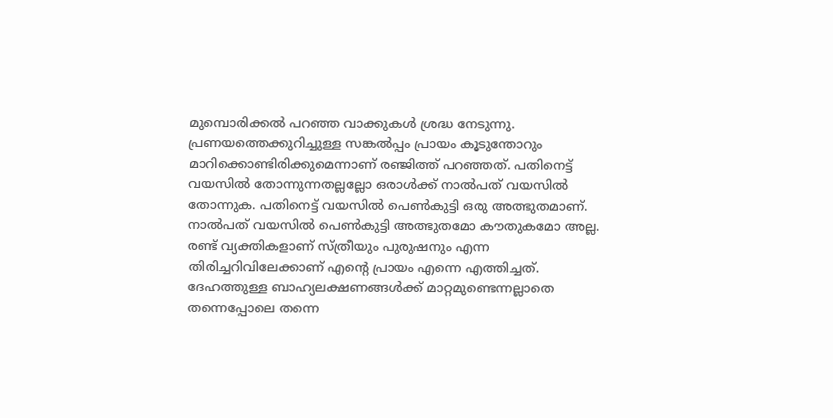മുമ്പൊരിക്കൽ പറഞ്ഞ വാക്കുകൾ ശ്രദ്ധ നേടുന്നു. പ്രണയത്തെക്കുറിച്ചുള്ള സങ്കൽപ്പം പ്രായം കൂടുന്തോറും മാറിക്കൊണ്ടിരിക്കുമെന്നാണ് രഞ്ജിത്ത് പറഞ്ഞത്. പതിനെട്ട് വയസിൽ തോന്നുന്നതല്ലല്ലോ ഒരാൾക്ക് നാൽപത് വയസിൽ തോന്നുക. പതിനെട്ട് വയസിൽ പെൺകുട്ടി ഒരു അത്ഭുതമാണ്. നാൽപത് വയസിൽ പെൺകുട്ടി അത്ഭുതമോ കൗതുകമോ അല്ല.
രണ്ട് വ്യക്തികളാണ് സ്ത്രീയും പുരുഷനും എന്ന തിരിച്ചറിവിലേക്കാണ് എന്റെ പ്രായം എന്നെ എത്തിച്ചത്. ദേഹത്തുള്ള ബാഹ്യലക്ഷണങ്ങൾക്ക് മാറ്റമുണ്ടെന്നല്ലാതെ തന്നെപ്പോലെ തന്നെ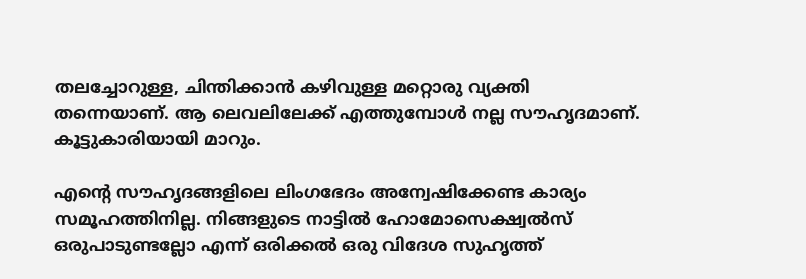തലച്ചോറുള്ള, ചിന്തിക്കാൻ കഴിവുള്ള മറ്റൊരു വ്യക്തി തന്നെയാണ്. ആ ലെവലിലേക്ക് എത്തുമ്പോൾ നല്ല സൗഹൃദമാണ്. കൂട്ടുകാരിയായി മാറും.

എന്റെ സൗഹൃദങ്ങളിലെ ലിംഗഭേദം അന്വേഷിക്കേണ്ട കാര്യം സമൂഹത്തിനില്ല. നിങ്ങളുടെ നാട്ടിൽ ഹോമോസെക്ഷ്വൽസ് ഒരുപാടുണ്ടല്ലോ എന്ന് ഒരിക്കൽ ഒരു വിദേശ സുഹൃത്ത്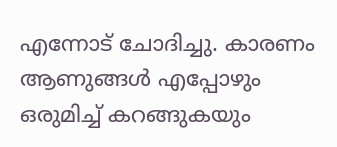എന്നോട് ചോദിച്ചു. കാരണം ആണുങ്ങൾ എപ്പോഴും ഒരുമിച്ച് കറങ്ങുകയും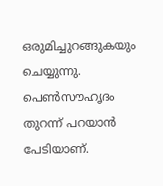ഒരുമിച്ചുറങ്ങുകയും ചെയ്യുന്നു. പെൺസൗഹൃദം തുറന്ന് പറയാൻ പേടിയാണ്.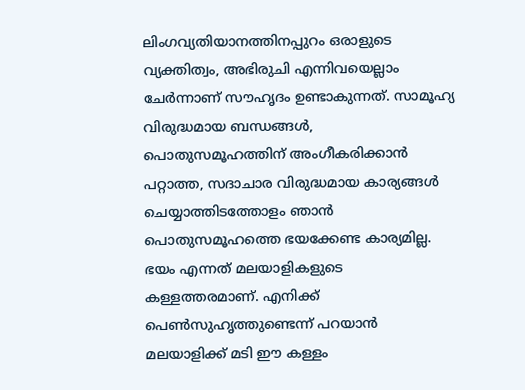ലിംഗവ്യതിയാനത്തിനപ്പുറം ഒരാളുടെ വ്യക്തിത്വം, അഭിരുചി എന്നിവയെല്ലാം ചേർന്നാണ് സൗഹൃദം ഉണ്ടാകുന്നത്. സാമൂഹ്യ വിരുദ്ധമായ ബന്ധങ്ങൾ, പൊതുസമൂഹത്തിന് അംഗീകരിക്കാൻ പറ്റാത്ത, സദാചാര വിരുദ്ധമായ കാര്യങ്ങൾ ചെയ്യാത്തിടത്തോളം ഞാൻ പൊതുസമൂഹത്തെ ഭയക്കേണ്ട കാര്യമില്ല. ഭയം എന്നത് മലയാളികളുടെ കള്ളത്തരമാണ്. എനിക്ക് പെൺസുഹൃത്തുണ്ടെന്ന് പറയാൻ മലയാളിക്ക് മടി ഈ കള്ളം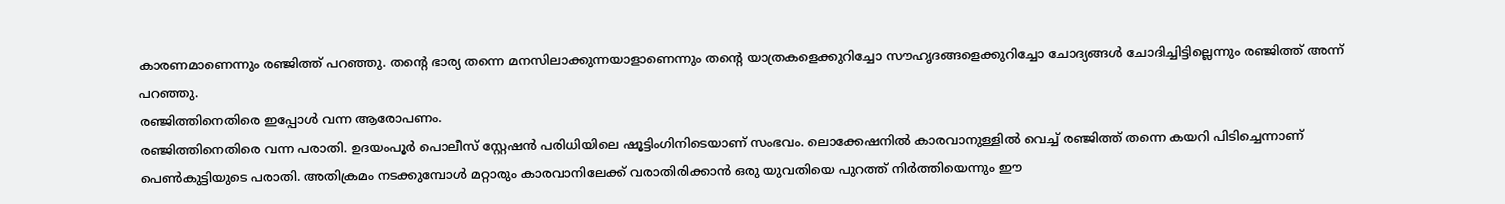കാരണമാണെന്നും രഞ്ജിത്ത് പറഞ്ഞു. തന്റെ ഭാര്യ തന്നെ മനസിലാക്കുന്നയാളാണെന്നും തന്റെ യാത്രകളെക്കുറിച്ചോ സൗഹൃദങ്ങളെക്കുറിച്ചോ ചോദ്യങ്ങൾ ചോദിച്ചിട്ടില്ലെന്നും രഞ്ജിത്ത് അന്ന് പറഞ്ഞു.
രഞ്ജിത്തിനെതിരെ ഇപ്പോൾ വന്ന ആരോപണം.
രഞ്ജിത്തിനെതിരെ വന്ന പരാതി. ഉദയംപൂർ പൊലീസ് സ്റ്റേഷൻ പരിധിയിലെ ഷൂട്ടിംഗിനിടെയാണ് സംഭവം. ലൊക്കേഷനിൽ കാരവാനുള്ളിൽ വെച്ച് രഞ്ജിത്ത് തന്നെ കയറി പിടിച്ചെന്നാണ് പെൺകുട്ടിയുടെ പരാതി. അതിക്രമം നടക്കുമ്പോൾ മറ്റാരും കാരവാനിലേക്ക് വരാതിരിക്കാൻ ഒരു യുവതിയെ പുറത്ത് നിർത്തിയെന്നും ഈ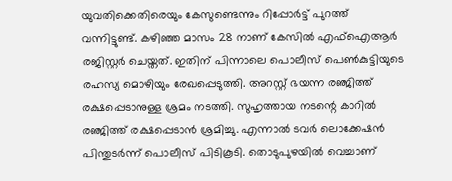യുവതിക്കെതിരെയും കേസുണ്ടെന്നും റിപ്പോർട്ട് പുറത്ത് വന്നിട്ടുണ്ട്. കഴിഞ്ഞ മാസം 28 നാണ് കേസിൽ എഫ്ഐആർ രജിസ്റ്റർ ചെയ്തത്. ഇതിന് പിന്നാലെ പൊലീസ് പെൺകുട്ടിയുടെ രഹസ്യ മൊഴിയും രേഖപ്പെടുത്തി. അറസ്റ്റ് ഭയന്ന രഞ്ജിത്ത് രക്ഷപ്പെടാനുള്ള ശ്രമം നടത്തി. സുഹൃത്തായ നടന്റെ കാറിൽ രഞ്ജിത്ത് രക്ഷപ്പെടാൻ ശ്രമിച്ചു. എന്നാൽ ടവർ ലൊക്കേഷൻ പിന്തുടർന്ന് പൊലീസ് പിടികൂടി. തൊടുപുഴയിൽ വെച്ചാണ്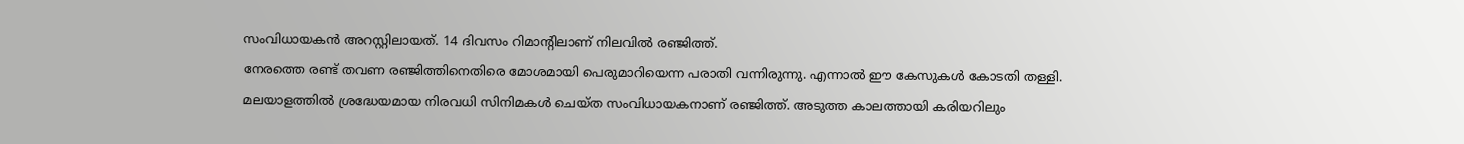സംവിധായകൻ അറസ്റ്റിലായത്. 14 ദിവസം റിമാന്റിലാണ് നിലവിൽ രഞ്ജിത്ത്.
നേരത്തെ രണ്ട് തവണ രഞ്ജിത്തിനെതിരെ മോശമായി പെരുമാറിയെന്ന പരാതി വന്നിരുന്നു. എന്നാൽ ഈ കേസുകൾ കോടതി തള്ളി. മലയാളത്തിൽ ശ്രദ്ധേയമായ നിരവധി സിനിമകൾ ചെയ്ത സംവിധായകനാണ് രഞ്ജിത്ത്. അടുത്ത കാലത്തായി കരിയറിലും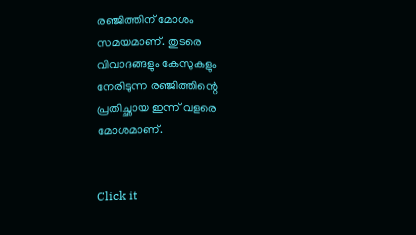രഞ്ജിത്തിന് മോശം സമയമാണ്. തുടരെ വിവാദങ്ങളും കേസുകളും നേരിടുന്ന രഞ്ജിത്തിന്റെ പ്രതിച്ഛായ ഇന്ന് വളരെ മോശമാണ്.


Click it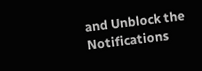and Unblock the Notifications